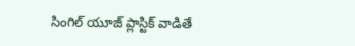సింగిల్‌ యూజ్‌ ప్లాస్టిక్‌ వాడితే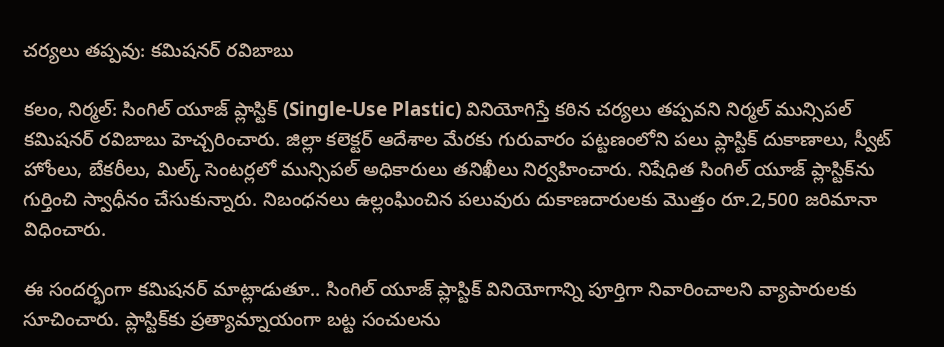చర్యలు తప్పవు: కమిషనర్ రవిబాబు

కలం, నిర్మల్: సింగిల్‌ యూజ్‌ ప్లాస్టిక్‌ (Single-Use Plastic) వినియోగిస్తే కఠిన చర్యలు తప్పవని నిర్మల్‌ మున్సిపల్‌ కమిషనర్‌ రవిబాబు హెచ్చరించారు. జిల్లా కలెక్టర్‌ ఆదేశాల మేరకు గురువారం పట్టణంలోని పలు ప్లాస్టిక్‌ దుకాణాలు, స్వీట్‌ హోంలు, బేకరీలు, మిల్క్‌ సెంటర్లలో మున్సిపల్‌ అధికారులు తనిఖీలు నిర్వహించారు. నిషేధిత సింగిల్‌ యూజ్‌ ప్లాస్టిక్‌ను గుర్తించి స్వాధీనం చేసుకున్నారు. నిబంధనలు ఉల్లంఘించిన పలువురు దుకాణదారులకు మొత్తం రూ.2,500 జరిమానా విధించారు.

ఈ సందర్భంగా కమిషనర్‌ మాట్లాడుతూ.. సింగిల్‌ యూజ్‌ ప్లాస్టిక్‌ వినియోగాన్ని పూర్తిగా నివారించాలని వ్యాపారులకు సూచించారు. ప్లాస్టిక్‌కు ప్రత్యామ్నాయంగా బట్ట సంచులను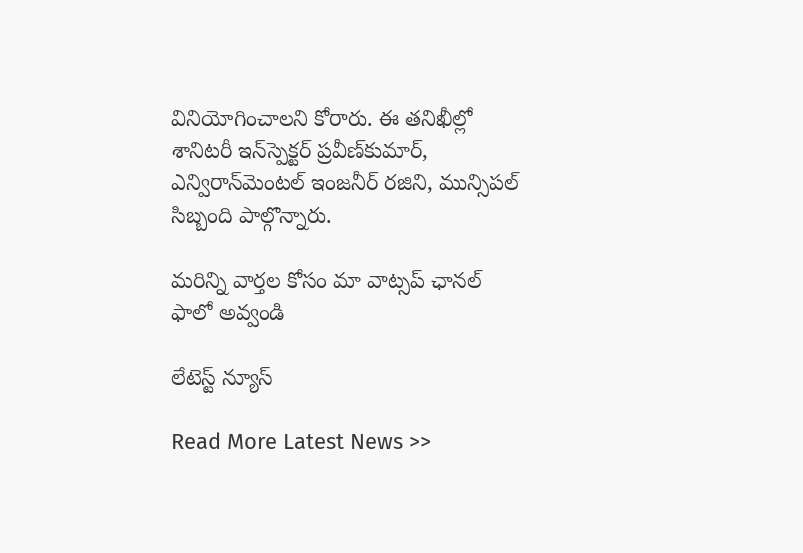వినియోగించాలని కోరారు. ఈ తనిఖీల్లో శానిటరీ ఇన్‌స్పెక్టర్‌ ప్రవీణ్‌కుమార్‌, ఎన్విరాన్‌మెంటల్‌ ఇంజనీర్‌ రజిని, మున్సిపల్‌ సిబ్బంది పాల్గొన్నారు.

మ‌రిన్ని వార్త‌ల కోసం మా వాట్స‌ప్ ఛాన‌ల్ ఫాలో అవ్వండి

లేటెస్ట్ న్యూస్‌

Read More Latest News >>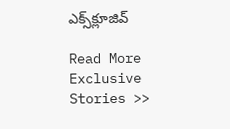ఎక్స్‌క్లూజివ్‌

Read More Exclusive Stories >>